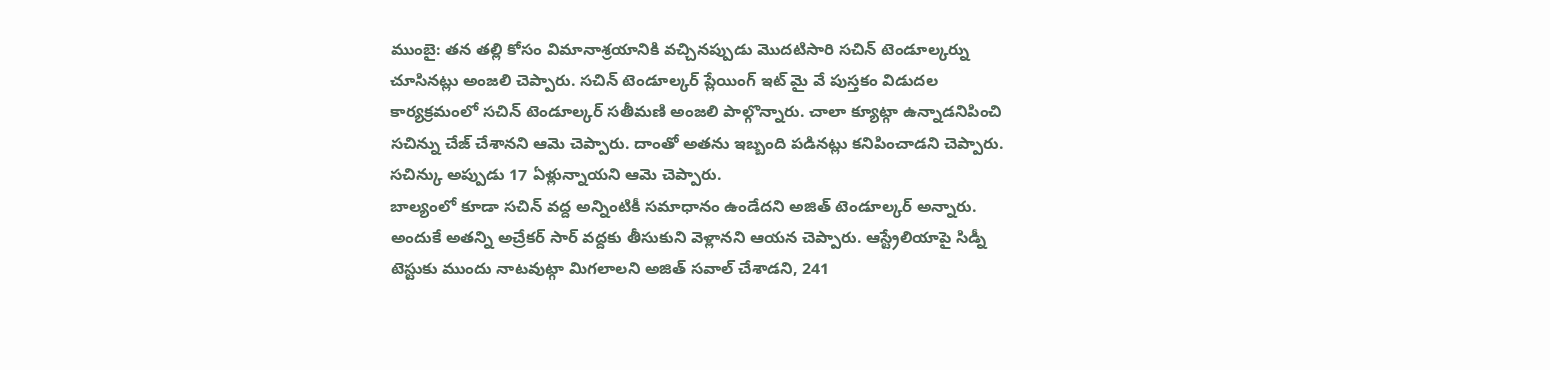ముంబై: తన తల్లి కోసం విమానాశ్రయానికి వచ్చినప్పుడు మొదటిసారి సచిన్ టెండూల్కర్ను చూసినట్లు అంజలి చెప్పారు. సచిన్ టెండూల్కర్ ప్లేయింగ్ ఇట్ మై వే పుస్తకం విడుదల కార్యక్రమంలో సచిన్ టెండూల్కర్ సతీమణి అంజలి పాల్గొన్నారు. చాలా క్యూట్గా ఉన్నాడనిపించి సచిన్ను చేజ్ చేశానని ఆమె చెప్పారు. దాంతో అతను ఇబ్బంది పడినట్లు కనిపించాడని చెప్పారు. సచిన్కు అప్పుడు 17 ఏళ్లున్నాయని ఆమె చెప్పారు.
బాల్యంలో కూడా సచిన్ వద్ద అన్నింటికీ సమాధానం ఉండేదని అజిత్ టెండూల్కర్ అన్నారు. అందుకే అతన్ని అచ్రేకర్ సార్ వద్దకు తీసుకుని వెళ్లానని ఆయన చెప్పారు. ఆస్ట్రేలియాపై సిడ్నీ టెస్టుకు ముందు నాటవుట్గా మిగలాలని అజిత్ సవాల్ చేశాడని, 241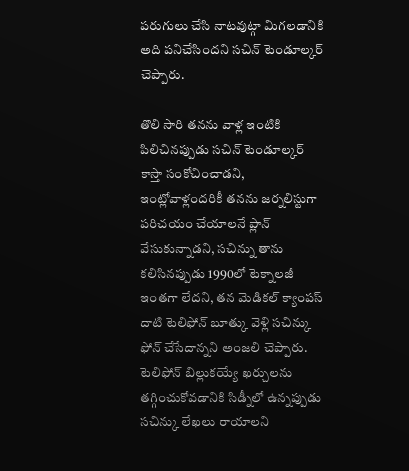పరుగులు చేసి నాటవుట్గా మిగలడానికి అది పనిచేసిందని సచిన్ టెండూల్కర్ చెప్పారు.

తొలి సారి తనను వాళ్ల ఇంటికి పిలిచినప్పుడు సచిన్ టెండూల్కర్ కాస్తా సంకోచించాడని, ఇంట్లోవాళ్లందరికీ తనను జర్నలిస్టుగా పరిచయం చేయాలనే ప్లాన్ వేసుకున్నాడని, సచిన్ను తాను కలిసినప్పుడు 1990లో టెక్నాలజీ ఇంతగా లేదని, తన మెడికల్ క్యాంపస్ దాటి టెలిఫోన్ బూత్కు వెళ్లి సచిన్కు ఫోన్ చేసేదాన్నని అంజలి చెప్పారు. టెలిఫోన్ బిల్లుకయ్యే ఖర్చులను తగ్గించుకోవడానికి సిడ్నీలో ఉన్నప్పుడు సచిన్కు లేఖలు రాయాలని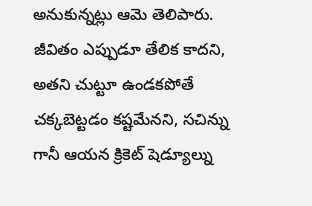అనుకున్నట్లు ఆమె తెలిపారు.
జీవితం ఎప్పుడూ తేలిక కాదని, అతని చుట్టూ ఉండకపోతే చక్కబెట్టడం కష్టమేనని, సచిన్ను గానీ ఆయన క్రికెట్ షెడ్యూల్ను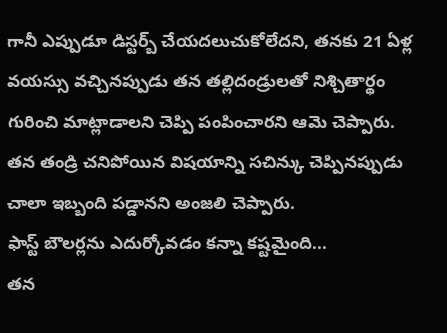గానీ ఎప్పుడూ డిస్టర్బ్ చేయదలుచుకోలేదని, తనకు 21 ఏళ్ల వయస్సు వచ్చినప్పుడు తన తల్లిదండ్రులతో నిశ్చితార్థం గురించి మాట్లాడాలని చెప్పి పంపించారని ఆమె చెప్పారు. తన తండ్రి చనిపోయిన విషయాన్ని సచిన్కు చెప్పినప్పుడు చాలా ఇబ్బంది పడ్డానని అంజలి చెప్పారు.
ఫాస్ట్ బౌలర్లను ఎదుర్కోవడం కన్నా కష్టమైంది...
తన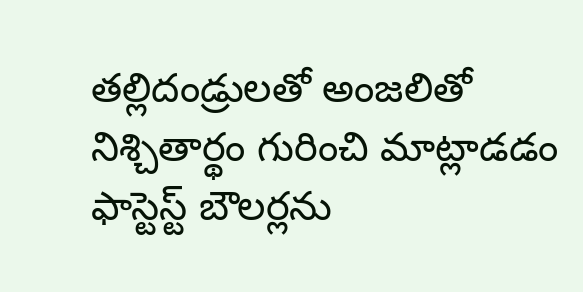తల్లిదండ్రులతో అంజలితో నిశ్చితార్థం గురించి మాట్లాడడం ఫాస్టెస్ట్ బౌలర్లను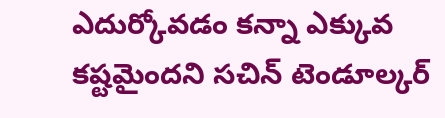ఎదుర్కోవడం కన్నా ఎక్కువ కష్టమైందని సచిన్ టెండూల్కర్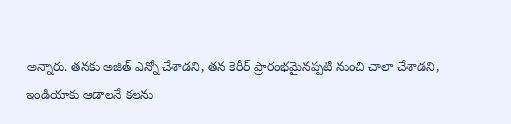అన్నారు. తనకు అజిత్ ఎన్నో చేశాడని, తన కెరీర్ ప్రారంభమైనప్పటి నుంచి చాలా చేశాడని, ఇండియాకు ఆడాలనే కలను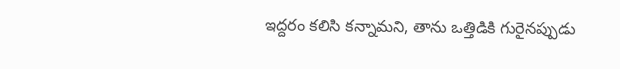ఇద్దరం కలిసి కన్నామని, తాను ఒత్తిడికి గురైనప్పుడు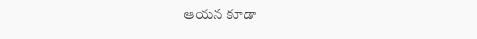ఆయన కూడా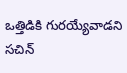ఒత్తిడికి గురయ్యేవాడని సచిన్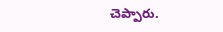చెప్పారు.